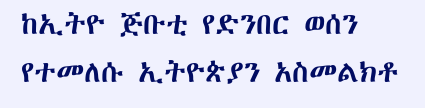ከኢትዮ ጅቡቲ የድንበር ወሰን የተመለሱ ኢትዮጵያን አስመልክቶ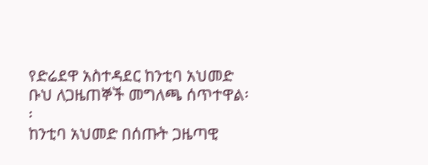የድሬደዋ አስተዳደር ከንቲባ አህመድ ቡህ ለጋዜጠኞች መግለጫ ሰጥተዋል፡፡
ከንቲባ አህመድ በሰጡት ጋዜጣዊ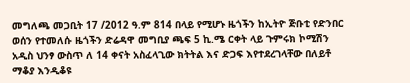መግለጫ መጋቢት 17 /2012 ዓ.ም 814 በላይ የሚሆኑ ዜጎችን ከኢትዮ ጅቡቲ የድንበር ወሰን የተመለሱ ዜጎችን ድሬዳዋ መግቢያ ጫፍ 5 ኪ.ሜ ርቀት ላይ ጉምሩክ ኮሚሽን አዲስ ህንፃ ውስጥ ለ 14 ቀናት አስፈላጊው ክትትል እና ድጋፍ እየተደረገላቸው በለይቶ ማቆያ እንዲቆዩ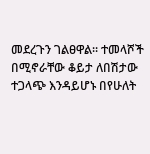መደረጉን ገልፀዋል፡፡ ተመላሾች በሚኖራቸው ቆይታ ለበሽታው ተጋላጭ እንዳይሆኑ በየሁለት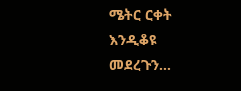ሜትር ርቀት እንዲቆዩ መደረጉን…